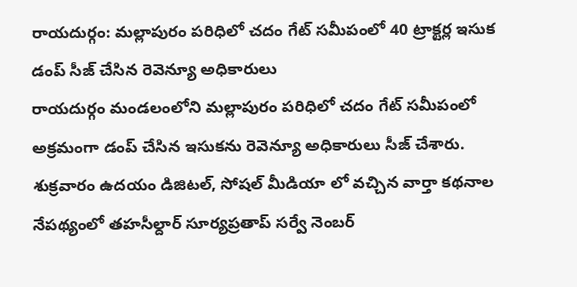రాయదుర్గం: మల్లాపురం పరిధిలో చదం గేట్ సమీపంలో 40 ట్రాక్టర్ల ఇసుక డంప్ సీజ్ చేసిన రెవెన్యూ అధికారులు
రాయదుర్గం మండలంలోని మల్లాపురం పరిధిలో చదం గేట్ సమీపంలో అక్రమంగా డంప్ చేసిన ఇసుకను రెవెన్యూ అధికారులు సీజ్ చేశారు. శుక్రవారం ఉదయం డిజిటల్, సోషల్ మీడియా లో వచ్చిన వార్తా కథనాల నేపథ్యంలో తహసీల్దార్ సూర్యప్రతాప్ సర్వే నెంబర్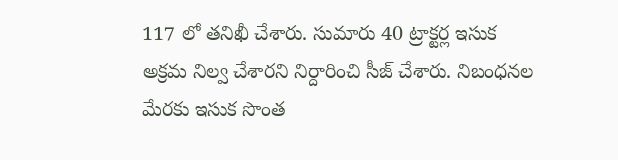117 లో తనిఖీ చేశారు. సుమారు 40 ట్రాక్టర్ల ఇసుక అక్రమ నిల్వ చేశారని నిర్దారించి సీజ్ చేశారు. నిబంధనల మేరకు ఇసుక సొంత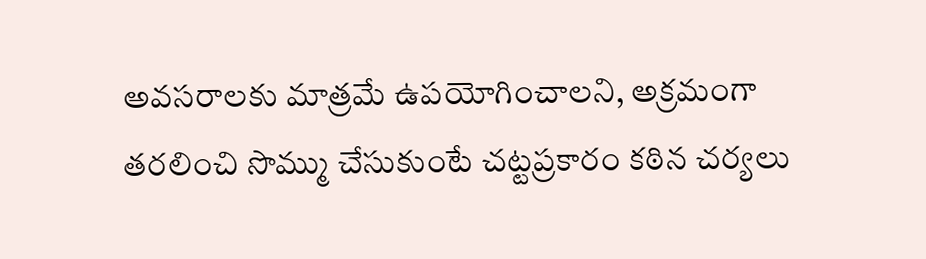అవసరాలకు మాత్రమే ఉపయోగించాలని, అక్రమంగా తరలించి సొమ్ము చేసుకుంటే చట్టప్రకారం కఠిన చర్యలు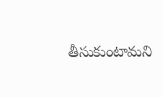తీసుకుంటామని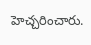హెచ్చరించారు.